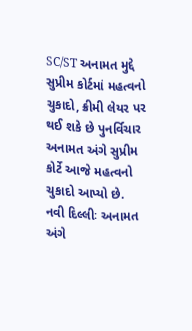SC/ST અનામત મુદ્દે સુપ્રીમ કોર્ટમાં મહત્વનો ચુકાદો, ક્રીમી લેયર પર થઈ શકે છે પુનર્વિચાર
અનામત અંગે સુપ્રીમ કોર્ટે આજે મહત્વનો ચુકાદો આપ્યો છે.
નવી દિલ્લીઃ અનામત અંગે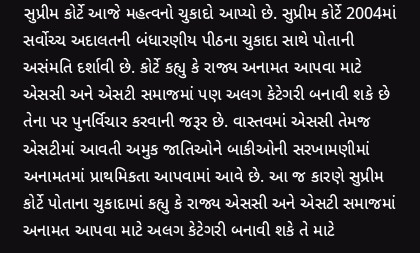સુપ્રીમ કોર્ટે આજે મહત્વનો ચુકાદો આપ્યો છે. સુપ્રીમ કોર્ટે 2004માં સર્વોચ્ચ અદાલતની બંધારણીય પીઠના ચુકાદા સાથે પોતાની અસંમતિ દર્શાવી છે. કોર્ટે કહ્યુ કે રાજ્ય અનામત આપવા માટે એસસી અને એસટી સમાજમાં પણ અલગ કેટેગરી બનાવી શકે છે તેના પર પુનર્વિચાર કરવાની જરૂર છે. વાસ્તવમાં એસસી તેમજ એસટીમાં આવતી અમુક જાતિઓને બાકીઓની સરખામણીમાં અનામતમાં પ્રાથમિકતા આપવામાં આવે છે. આ જ કારણે સુપ્રીમ કોર્ટે પોતાના ચુકાદામાં કહ્યુ કે રાજ્ય એસસી અને એસટી સમાજમાં અનામત આપવા માટે અલગ કેટેગરી બનાવી શકે તે માટે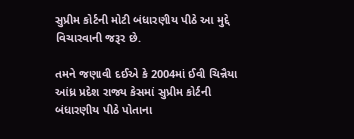સુપ્રીમ કોર્ટની મોટી બંધારણીય પીઠે આ મુદ્દે વિચારવાની જરૂર છે.

તમને જણાવી દઈએ કે 2004માં ઈવી ચિન્નૈયા આંધ્ર પ્રદેશ રાજ્ય કેસમાં સુપ્રીમ કોર્ટની બંધારણીય પીઠે પોતાના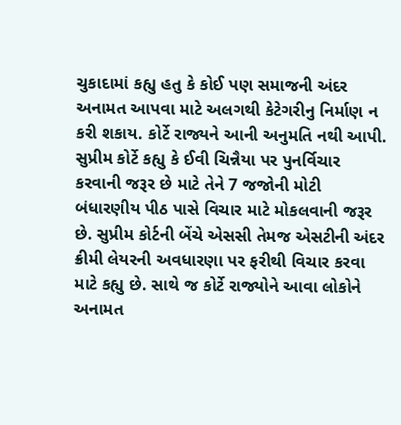ચુકાદામાં કહ્યુ હતુ કે કોઈ પણ સમાજની અંદર અનામત આપવા માટે અલગથી કેટેગરીનુ નિર્માણ ન કરી શકાય. કોર્ટે રાજ્યને આની અનુમતિ નથી આપી. સુપ્રીમ કોર્ટે કહ્યુ કે ઈવી ચિન્નૈયા પર પુનર્વિચાર કરવાની જરૂર છે માટે તેને 7 જજોની મોટી બંધારણીય પીઠ પાસે વિચાર માટે મોકલવાની જરૂર છે. સુપ્રીમ કોર્ટની બેંચે એસસી તેમજ એસટીની અંદર ક્રીમી લેયરની અવધારણા પર ફરીથી વિચાર કરવા માટે કહ્યુ છે. સાથે જ કોર્ટે રાજ્યોને આવા લોકોને અનામત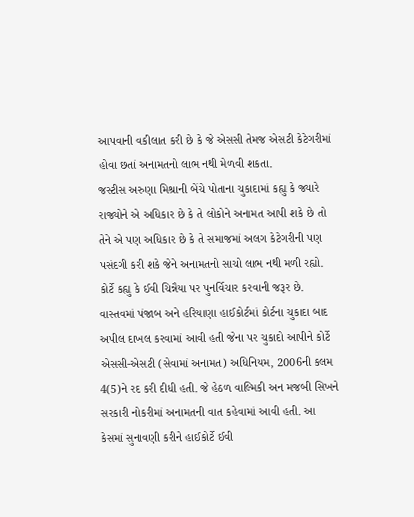આપવાની વકીલાત કરી છે કે જે એસસી તેમજ એસટી કેટેગરીમાં હોવા છતાં અનામતનો લાભ નથી મેળવી શકતા.
જસ્ટીસ અરુણા મિશ્રાની બેંચે પોતાના ચુકાદામાં કહ્યુ કે જ્યારે રાજ્યોને એ અધિકાર છે કે તે લોકોને અનામત આપી શકે છે તો તેને એ પણ અધિકાર છે કે તે સમાજમાં અલગ કેટેગરીની પણ પસંદગી કરી શકે જેને અનામતનો સાચો લાભ નથી મળી રહ્યો. કોર્ટે કહ્યુ કે ઈવી ચિન્નૈયા પર પુનર્વિચાર કરવાની જરૂર છે. વાસ્તવમાં પંજાબ અને હરિયાણા હાઈકોર્ટમાં કોર્ટના ચુકાદા બાદ અપીલ દાખલ કરવામાં આવી હતી જેના પર ચુકાદો આપીને કોર્ટે એસસી-એસટી (સેવામાં અનામત) અધિનિયમ, 2006ની કલમ 4(5)ને રદ કરી દીધી હતી. જે હેઠળ વાલ્મિકી અન મજબી સિખને સરકારી નોકરીમાં અનામતની વાત કહેવામાં આવી હતી. આ કેસમાં સુનાવણી કરીને હાઈકોર્ટે ઈવી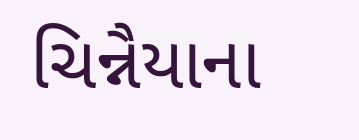ચિન્નૈયાના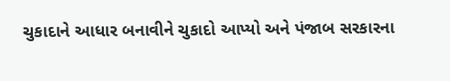ચુકાદાને આધાર બનાવીને ચુકાદો આપ્યો અને પંજાબ સરકારના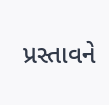પ્રસ્તાવને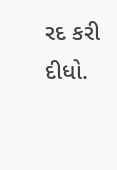રદ કરી દીધો.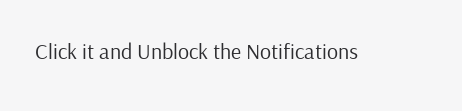Click it and Unblock the Notifications